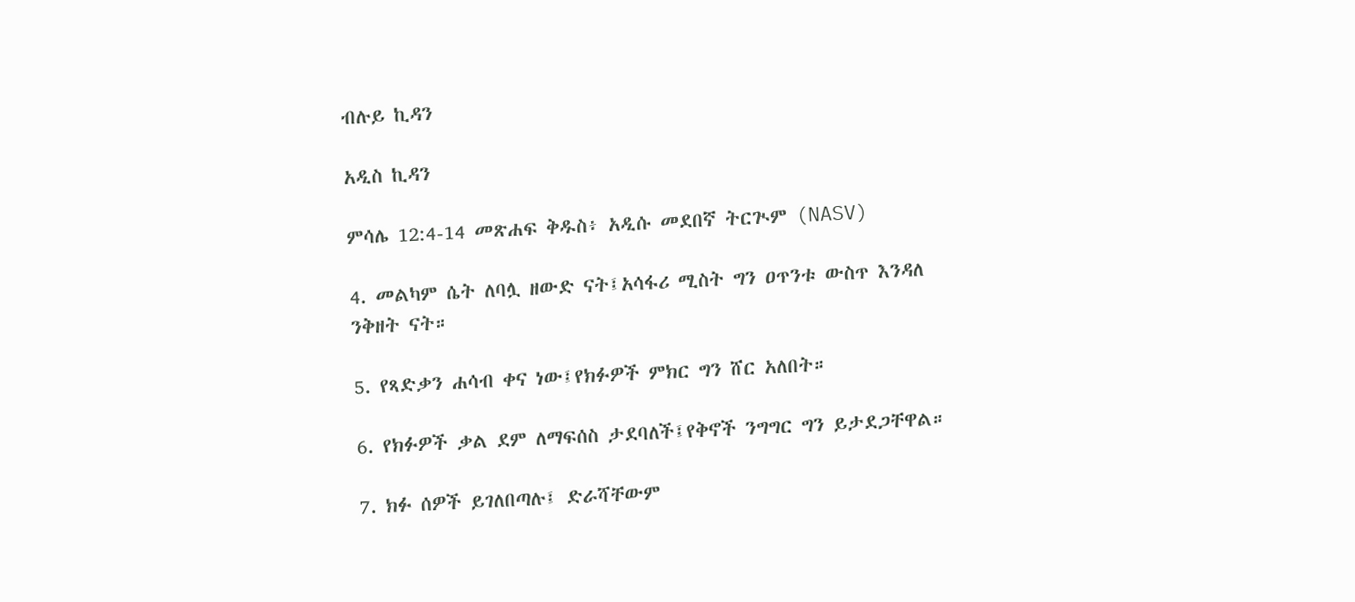ብሉይ ኪዳን

አዲስ ኪዳን

ምሳሌ 12:4-14 መጽሐፍ ቅዱስ፥ አዲሱ መደበኛ ትርጒም (NASV)

4. መልካም ሴት ለባሏ ዘውድ ናት፤አሳፋሪ ሚስት ግን ዐጥንቱ ውስጥ እንዳለ ንቅዘት ናት።

5. የጻድቃን ሐሳብ ቀና ነው፤የክፉዎች ምክር ግን ሸር አለበት።

6. የክፉዎች ቃል ደም ለማፍሰስ ታደባለች፤የቅኖች ንግግር ግን ይታደጋቸዋል።

7. ክፉ ሰዎች ይገለበጣሉ፤ ድራሻቸውም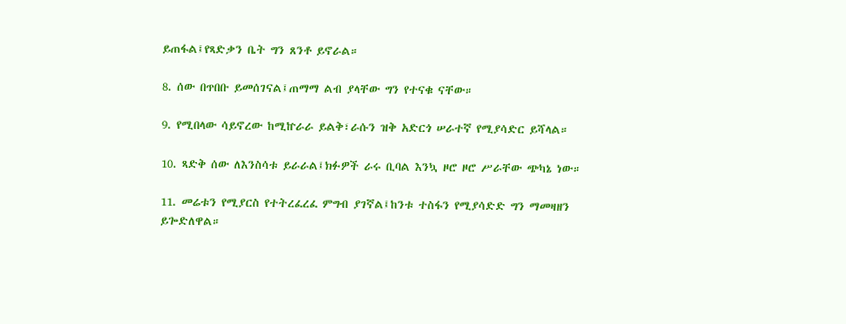ይጠፋል፤የጻድቃን ቤት ግን ጸንቶ ይኖራል።

8. ሰው በጥበቡ ይመሰገናል፤ጠማማ ልብ ያላቸው ግን የተናቁ ናቸው።

9. የሚበላው ሳይኖረው ከሚኵራራ ይልቅ፣ራሱን ዝቅ አድርጎ ሠራተኛ የሚያሳድር ይሻላል።

10. ጻድቅ ሰው ለእንስሳቱ ይራራል፤ክፉዎች ራሩ ቢባል እንኳ ዞሮ ዞሮ ሥራቸው ጭካኔ ነው።

11. መሬቱን የሚያርስ የተትረፈረፈ ምግብ ያገኛል፤ከንቱ ተስፋን የሚያሳድድ ግን ማመዛዘን ይጐድለዋል።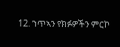12. ኀጥኣን የክፉዎችን ምርኮ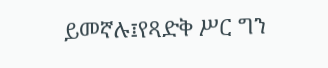ይመኛሉ፤የጻድቅ ሥር ግን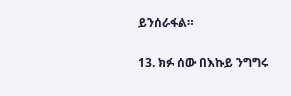ይንሰራፋል።

13. ክፉ ሰው በእኩይ ንግግሩ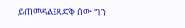ይጠመዳል፤ጻድቅ ሰው ግን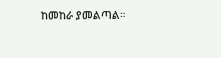ከመከራ ያመልጣል።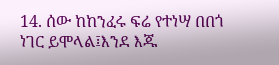14. ሰው ከከንፈሩ ፍሬ የተነሣ በበጎ ነገር ይሞላል፤እንደ እጁ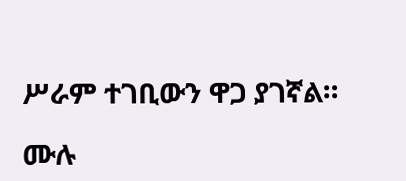ሥራም ተገቢውን ዋጋ ያገኛል።

ሙሉ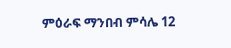ምዕራፍ ማንበብ ምሳሌ 12